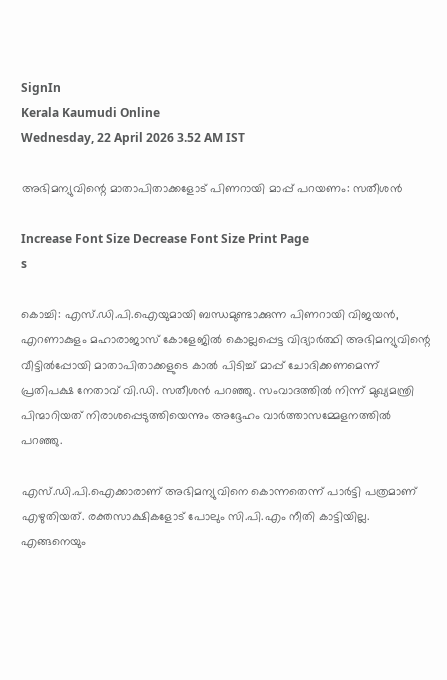SignIn
Kerala Kaumudi Online
Wednesday, 22 April 2026 3.52 AM IST

അഭിമന്യുവിന്റെ മാതാപിതാക്കളോട് പിണറായി മാപ്പ് പറയണം: സതീശൻ

Increase Font Size Decrease Font Size Print Page
s

കൊച്ചി: എസ്.ഡി.പി.ഐയുമായി ബന്ധമുണ്ടാക്കുന്ന പിണറായി വിജയൻ, എറണാകുളം മഹാരാജാസ് കോളേജിൽ കൊല്ലപ്പെട്ട വിദ്യാർത്ഥി അഭിമന്യുവിന്റെ വീട്ടിൽപ്പോയി മാതാപിതാക്കളുടെ കാൽ പിടിച്ച് മാപ്പ് ചോദിക്കണമെന്ന് പ്രതിപക്ഷ നേതാവ് വി.ഡി. സതീശൻ പറഞ്ഞു. സംവാദത്തിൽ നിന്ന് മുഖ്യമന്ത്രി പിന്മാറിയത് നിരാശപ്പെടുത്തിയെന്നും അദ്ദേഹം വാർത്താസമ്മേളനത്തിൽ പറഞ്ഞു.

എസ്.ഡി.പി.ഐക്കാരാണ് അഭിമന്യുവിനെ കൊന്നതെന്ന് പാർട്ടി പത്രമാണ് എഴുതിയത്. രക്തസാക്ഷികളോട് പോലും സി.പി.എം നീതി കാട്ടിയില്ല. എങ്ങനെയും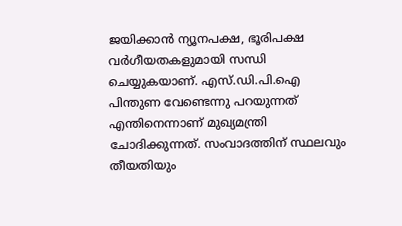ജയിക്കാൻ ന്യൂനപക്ഷ, ഭൂരിപക്ഷ വർഗീയതകളുമായി സന്ധി ചെയ്യുകയാണ്. എസ്.ഡി.പി.ഐ പിന്തുണ വേണ്ടെന്നു പറയുന്നത് എന്തിനെന്നാണ് മുഖ്യമന്ത്രി ചോദിക്കുന്നത്. സംവാദത്തിന് സ്ഥലവും തീയതിയും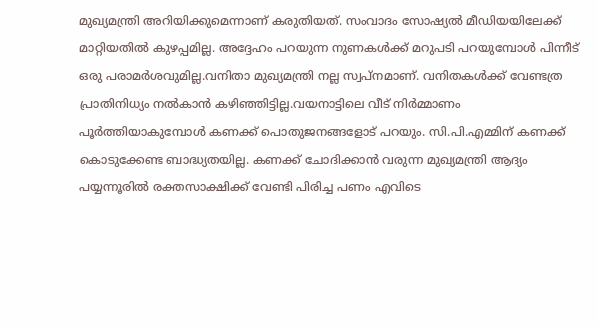മുഖ്യമന്ത്രി അറിയിക്കുമെന്നാണ് കരുതിയത്. സംവാദം സോഷ്യൽ മീഡിയയിലേക്ക് മാറ്റിയതിൽ കുഴപ്പമില്ല. അദ്ദേഹം പറയുന്ന നുണകൾക്ക് മറുപടി പറയുമ്പോൾ പിന്നീട് ഒരു പരാമർശവുമില്ല.വനിതാ മുഖ്യമന്ത്രി നല്ല സ്വപ്‌നമാണ്. വനിതകൾക്ക് വേണ്ടത്ര പ്രാതിനിധ്യം നൽകാൻ കഴിഞ്ഞിട്ടില്ല.വയനാട്ടിലെ വീട് നിർമ്മാണം പൂർത്തിയാകുമ്പോൾ കണക്ക് പൊതുജനങ്ങളോട് പറയും. സി.പി.എമ്മിന് കണക്ക് കൊടുക്കേണ്ട ബാദ്ധ്യതയില്ല. കണക്ക് ചോദിക്കാൻ വരുന്ന മുഖ്യമന്ത്രി ആദ്യം പയ്യന്നൂരിൽ രക്തസാക്ഷിക്ക് വേണ്ടി പിരിച്ച പണം എവിടെ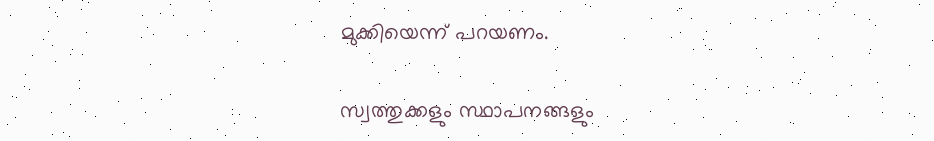മുക്കിയെന്ന് പറയണം.

സ്വത്തുക്കളും സ്ഥാപനങ്ങളും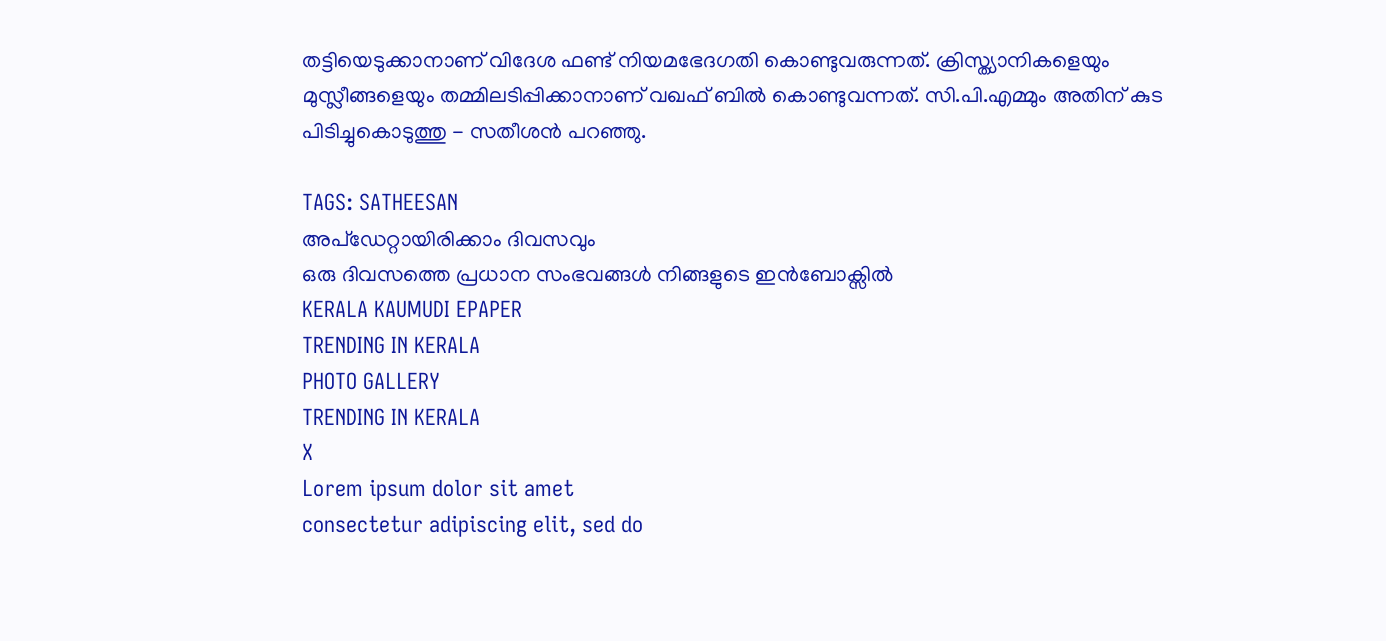തട്ടിയെടുക്കാനാണ് വിദേശ ഫണ്ട് നിയമഭേദഗതി കൊണ്ടുവരുന്നത്. ക്രിസ്ത്യാനികളെയും മുസ്ലീങ്ങളെയും തമ്മിലടിപ്പിക്കാനാണ് വഖഫ് ബിൽ കൊണ്ടുവന്നത്. സി.പി.എമ്മും അതിന് കുട പിടിച്ചുകൊടുത്തു - സതീശൻ പറഞ്ഞു.

TAGS: SATHEESAN
അപ്ഡേറ്റായിരിക്കാം ദിവസവും
ഒരു ദിവസത്തെ പ്രധാന സംഭവങ്ങൾ നിങ്ങളുടെ ഇൻബോക്സിൽ
KERALA KAUMUDI EPAPER
TRENDING IN KERALA
PHOTO GALLERY
TRENDING IN KERALA
X
Lorem ipsum dolor sit amet
consectetur adipiscing elit, sed do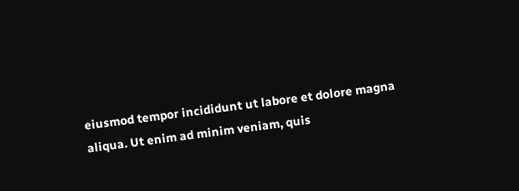eiusmod tempor incididunt ut labore et dolore magna aliqua. Ut enim ad minim veniam, quis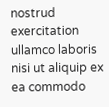nostrud exercitation ullamco laboris nisi ut aliquip ex ea commodo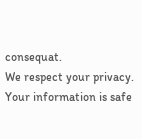consequat.
We respect your privacy. Your information is safe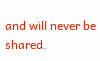and will never be shared.